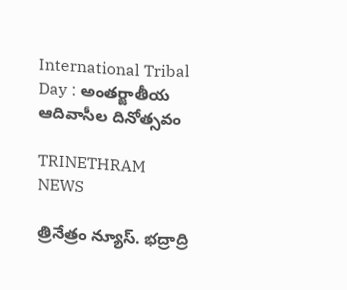International Tribal Day : అంతర్జాతీయ ఆదివాసీల దినోత్సవం

TRINETHRAM NEWS

త్రినేత్రం న్యూస్. భద్రాద్రి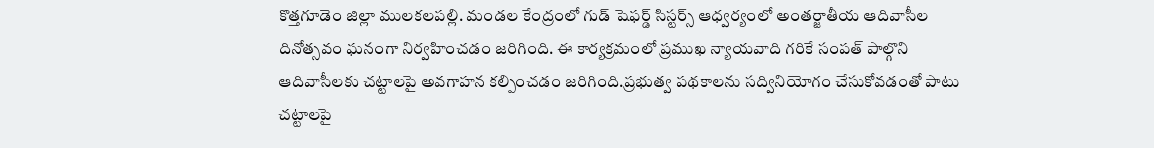కొత్తగూడెం జిల్లా ములకలపల్లి. మండల కేంద్రంలో గుడ్ షెఫర్డ్ సిస్టర్స్ ఆధ్వర్యంలో అంతర్జాతీయ ఆదివాసీల దినోత్సవం ఘనంగా నిర్వహించడం జరిగింది. ఈ కార్యక్రమంలో ప్రముఖ న్యాయవాది గరికే సంపత్ పాల్గొని ఆదివాసీలకు చట్టాలపై అవగాహన కల్పించడం జరిగింది.ప్రభుత్వ పథకాలను సద్వినియోగం చేసుకోవడంతో పాటు చట్టాలపై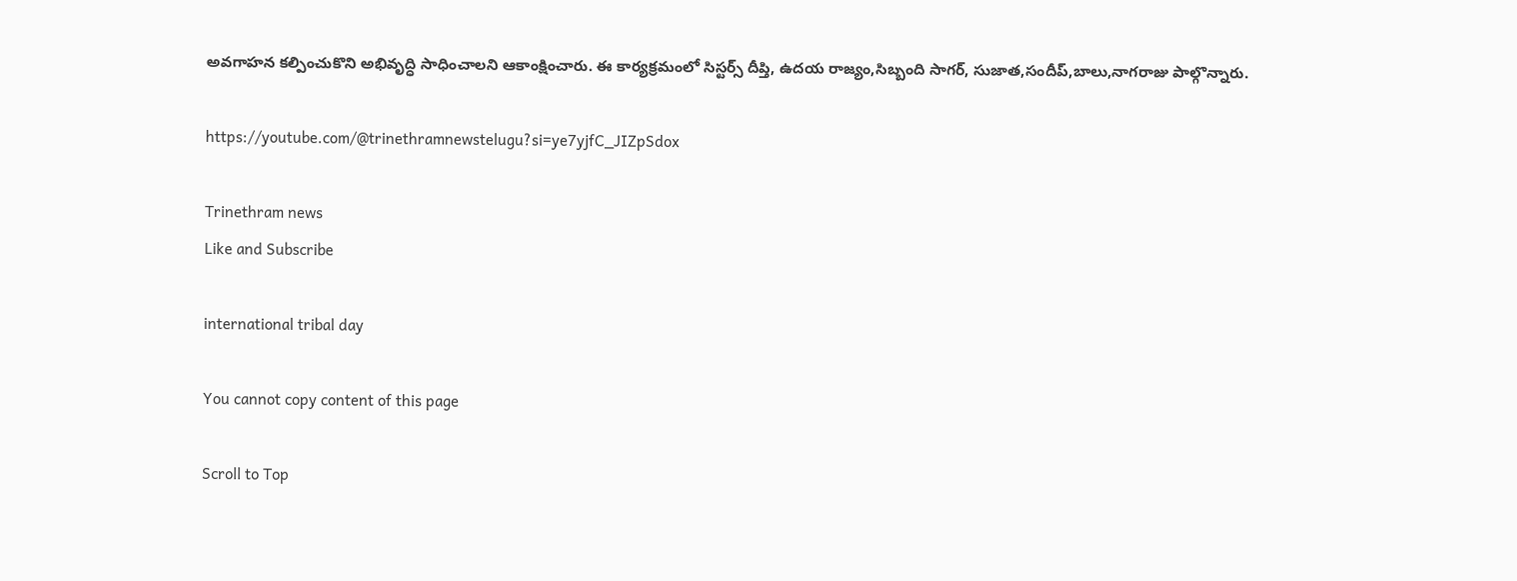అవగాహన కల్పించుకొని అభివృద్ధి సాధించాలని ఆకాంక్షించారు. ఈ కార్యక్రమంలో సిస్టర్స్ దీప్తి, ఉదయ రాజ్యం,సిబ్బంది సాగర్, సుజాత,సందీప్,బాలు,నాగరాజు పాల్గొన్నారు.

https://youtube.com/@trinethramnewstelugu?si=ye7yjfC_JIZpSdox

Trinethram news
Like and Subscribe

international tribal day

You cannot copy content of this page

Scroll to Top